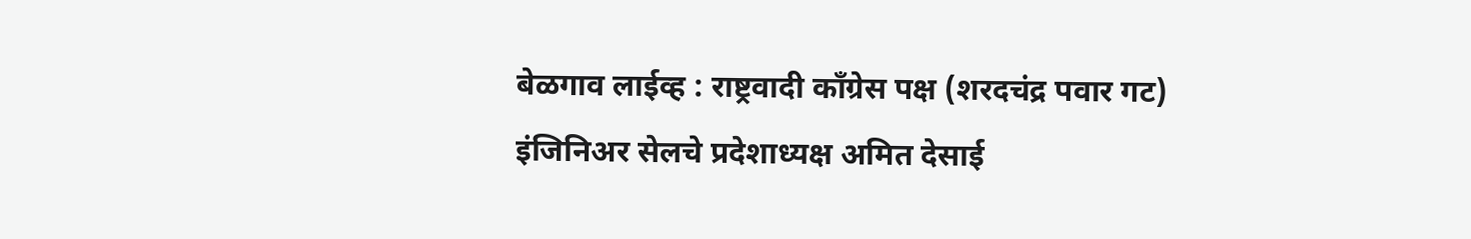बेळगाव लाईव्ह : राष्ट्रवादी काँग्रेस पक्ष (शरदचंद्र पवार गट) इंजिनिअर सेलचे प्रदेशाध्यक्ष अमित देसाई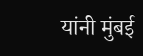यांनी मुंबई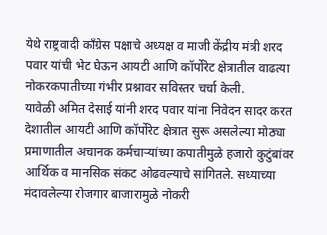येथे राष्ट्रवादी काँग्रेस पक्षाचे अध्यक्ष व माजी केंद्रीय मंत्री शरद पवार यांची भेट घेऊन आयटी आणि कॉर्पोरेट क्षेत्रातील वाढत्या नोकरकपातीच्या गंभीर प्रश्नावर सविस्तर चर्चा केली.
यावेळी अमित देसाई यांनी शरद पवार यांना निवेदन सादर करत देशातील आयटी आणि कॉर्पोरेट क्षेत्रात सुरू असलेल्या मोठ्या प्रमाणातील अचानक कर्मचाऱ्यांच्या कपातीमुळे हजारो कुटुंबांवर आर्थिक व मानसिक संकट ओढवल्याचे सांगितले. सध्याच्या मंदावलेल्या रोजगार बाजारामुळे नोकरी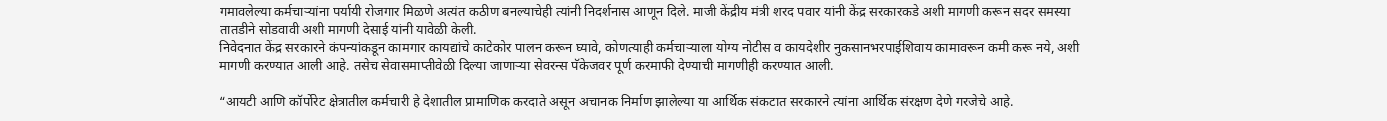गमावलेल्या कर्मचाऱ्यांना पर्यायी रोजगार मिळणे अत्यंत कठीण बनल्याचेही त्यांनी निदर्शनास आणून दिले. माजी केंद्रीय मंत्री शरद पवार यांनी केंद्र सरकारकडे अशी मागणी करून सदर समस्या तातडीने सोडवावी अशी मागणी देसाई यांनी यावेळी केली.
निवेदनात केंद्र सरकारने कंपन्यांकडून कामगार कायद्यांचे काटेकोर पालन करून घ्यावे, कोणत्याही कर्मचाऱ्याला योग्य नोटीस व कायदेशीर नुकसानभरपाईशिवाय कामावरून कमी करू नये, अशी मागणी करण्यात आली आहे. तसेच सेवासमाप्तीवेळी दिल्या जाणाऱ्या सेवरन्स पॅकेजवर पूर्ण करमाफी देण्याची मागणीही करण्यात आली.

“आयटी आणि कॉर्पोरेट क्षेत्रातील कर्मचारी हे देशातील प्रामाणिक करदाते असून अचानक निर्माण झालेल्या या आर्थिक संकटात सरकारने त्यांना आर्थिक संरक्षण देणे गरजेचे आहे.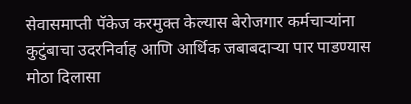सेवासमाप्ती पॅकेज करमुक्त केल्यास बेरोजगार कर्मचाऱ्यांना कुटुंबाचा उदरनिर्वाह आणि आर्थिक जबाबदाऱ्या पार पाडण्यास मोठा दिलासा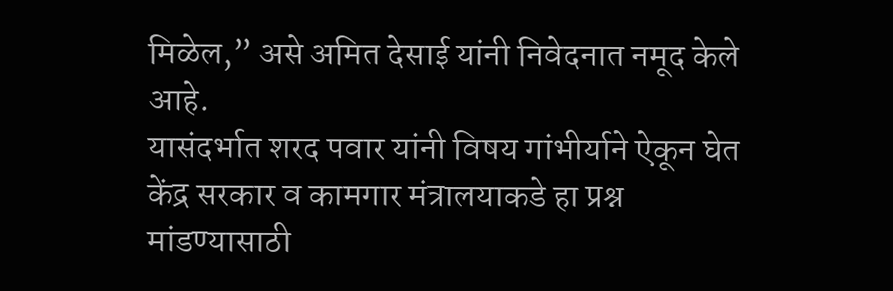मिळेल,” असे अमित देसाई यांनी निवेदनात नमूद केले आहे.
यासंदर्भात शरद पवार यांनी विषय गांभीर्याने ऐकून घेत केंद्र सरकार व कामगार मंत्रालयाकडे हा प्रश्न मांडण्यासाठी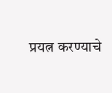प्रयत्न करण्याचे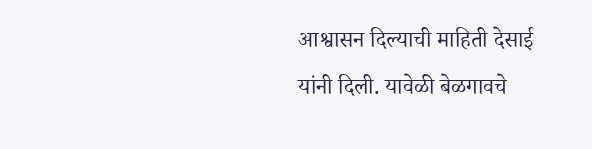आश्वासन दिल्याची माहिती देसाई यांनी दिली. यावेळी बेळगावचे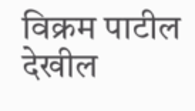विक्रम पाटील देखील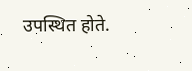उपस्थित होते.